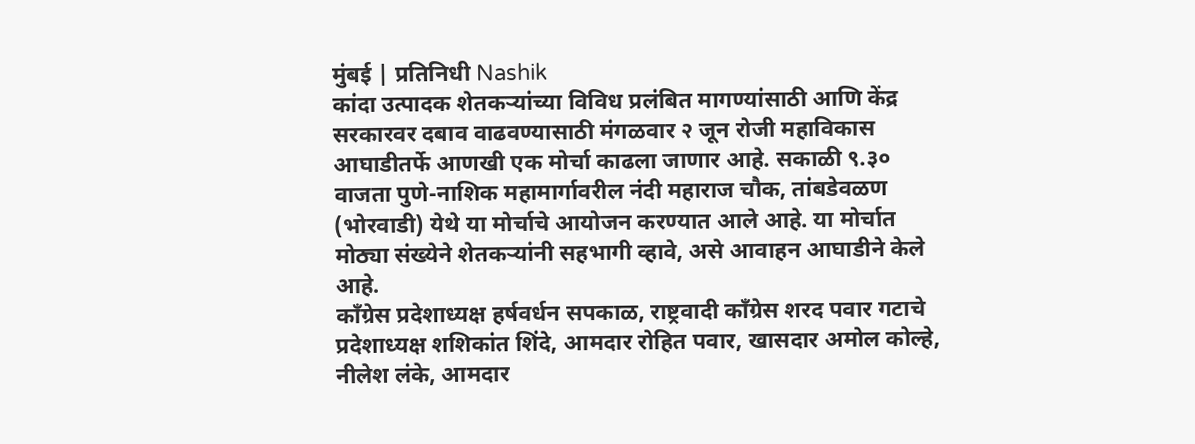मुंबई | प्रतिनिधी Nashik
कांदा उत्पादक शेतकऱ्यांच्या विविध प्रलंबित मागण्यांसाठी आणि केंद्र सरकारवर दबाव वाढवण्यासाठी मंगळवार २ जून रोजी महाविकास आघाडीतर्फे आणखी एक मोर्चा काढला जाणार आहे. सकाळी ९.३० वाजता पुणे-नाशिक महामार्गावरील नंदी महाराज चौक, तांबडेवळण (भोरवाडी) येथे या मोर्चाचे आयोजन करण्यात आले आहे. या मोर्चात मोठ्या संख्येने शेतकऱ्यांनी सहभागी व्हावे, असे आवाहन आघाडीने केले आहे.
काँग्रेस प्रदेशाध्यक्ष हर्षवर्धन सपकाळ, राष्ट्रवादी काँग्रेस शरद पवार गटाचे प्रदेशाध्यक्ष शशिकांत शिंदे, आमदार रोहित पवार, खासदार अमोल कोल्हे, नीलेश लंके, आमदार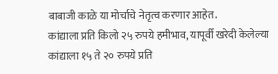बाबाजी काळे या मोर्चाचे नेतृत्व करणार आहेत.
कांद्याला प्रति किलो २५ रुपये हमीभाव, यापूर्वी खरेदी केलेल्या कांद्याला १५ ते २० रुपये प्रति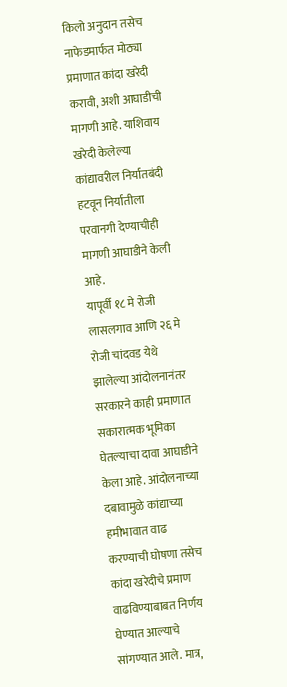किलो अनुदान तसेच नाफेडमार्फत मोठ्या प्रमाणात कांदा खरेदी करावी, अशी आघाडीची मागणी आहे. याशिवाय खरेदी केलेल्या कांद्यावरील निर्यातबंदी हटवून निर्यातीला परवानगी देण्याचीही मागणी आघाडीने केली आहे.
यापूर्वी १८ मे रोजी लासलगाव आणि २६ मे रोजी चांदवड येथे झालेल्या आंदोलनानंतर सरकारने काही प्रमाणात सकारात्मक भूमिका घेतल्याचा दावा आघाडीने केला आहे. आंदोलनाच्या दबावामुळे कांद्याच्या हमीभावात वाढ करण्याची घोषणा तसेच कांदा खरेदीचे प्रमाण वाढविण्याबाबत निर्णय घेण्यात आल्याचे सांगण्यात आले. मात्र,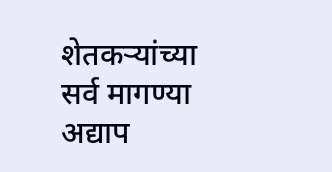शेतकऱ्यांच्या सर्व मागण्या अद्याप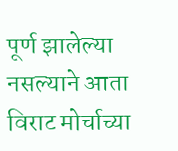पूर्ण झालेल्या नसल्याने आता विराट मोर्चाच्या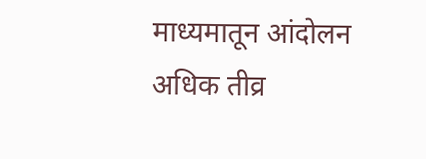माध्यमातून आंदोलन अधिक तीव्र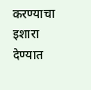करण्याचा इशारा देण्यात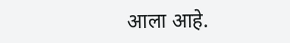आला आहे.